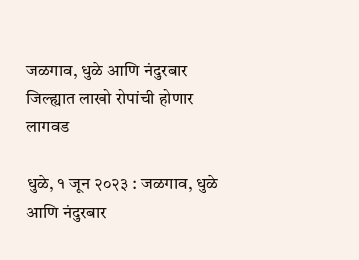जळगाव, धुळे आणि नंदुरबार जिल्ह्यात लाखो रोपांची होणार लागवड

धुळे, १ जून २०२३ : जळगाव, धुळे आणि नंदुरबार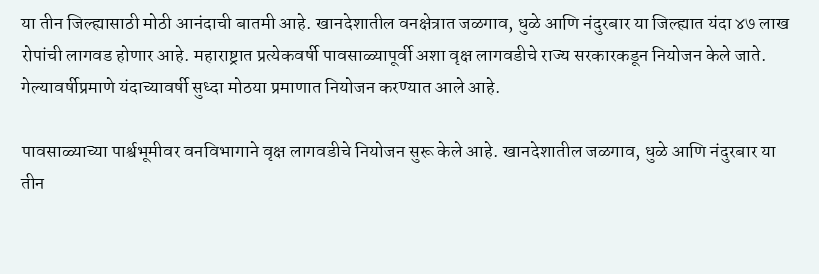या तीन जिल्ह्यासाठी मोठी आनंदाची बातमी आहे. खानदेशातील वनक्षेत्रात जळगाव, धुळे आणि नंदुरबार या जिल्ह्यात यंदा ४७ लाख रोपांची लागवड होणार आहे. महाराष्ट्रात प्रत्येकवर्षी पावसाळ्यापूर्वी अशा वृक्ष लागवडीचे राज्य सरकारकडून नियोजन केले जाते. गेल्यावर्षीप्रमाणे यंदाच्यावर्षी सुध्दा मोठया प्रमाणात नियोजन करण्यात आले आहे.

पावसाळ्याच्या पार्श्वभूमीवर वनविभागाने वृक्ष लागवडीचे नियोजन सुरू केले आहे. खानदेशातील जळगाव, धुळे आणि नंदुरबार या तीन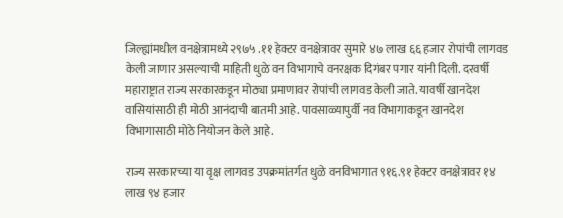जिल्ह्यांमधील वनक्षेत्रामध्ये २९७५ .११ हेक्टर वनक्षेत्रावर सुमारे ४७ लाख ६६ हजार रोपांची लागवड केली जाणार असल्याची माहिती धुळे वन विभागाचे वनरक्षक दिगंबर पगार यांनी दिली. दरवर्षी महाराष्ट्रात राज्य सरकारकडून मोठ्या प्रमाणावर रोपांची लागवड केली जाते. यावर्षी खानदेश वासियांसाठी ही मोठी आनंदाची बातमी आहे. पावसाळ्यापुर्वी नव विभागाकडून खानदेश विभागासाठी मोठे नियोजन केले आहे.

राज्य सरकारच्या या वृक्ष लागवड उपक्रमांतर्गत धुळे वनविभागात ९१६.९१ हेक्टर वनक्षेत्रावर १४ लाख ९४ हजार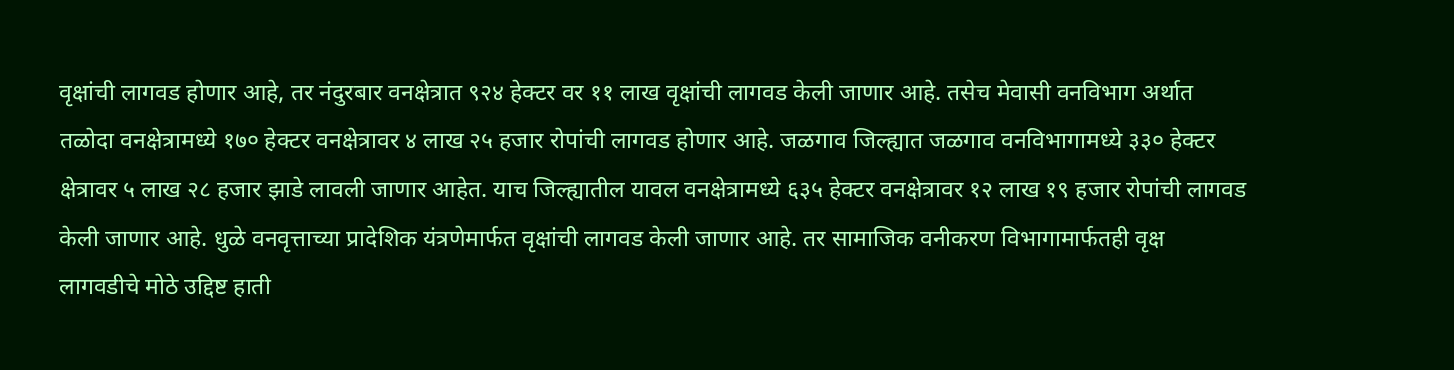वृक्षांची लागवड होणार आहे, तर नंदुरबार वनक्षेत्रात ९२४ हेक्टर वर ११ लाख वृक्षांची लागवड केली जाणार आहे. तसेच मेवासी वनविभाग अर्थात तळोदा वनक्षेत्रामध्ये १७० हेक्टर वनक्षेत्रावर ४ लाख २५ हजार रोपांची लागवड होणार आहे. जळगाव जिल्ह्यात जळगाव वनविभागामध्ये ३३० हेक्टर क्षेत्रावर ५ लाख २८ हजार झाडे लावली जाणार आहेत. याच जिल्ह्यातील यावल वनक्षेत्रामध्ये ६३५ हेक्टर वनक्षेत्रावर १२ लाख १९ हजार रोपांची लागवड केली जाणार आहे. धुळे वनवृत्ताच्या प्रादेशिक यंत्रणेमार्फत वृक्षांची लागवड केली जाणार आहे. तर सामाजिक वनीकरण विभागामार्फतही वृक्ष लागवडीचे मोठे उद्दिष्ट हाती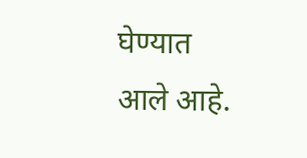घेण्यात आले आहे.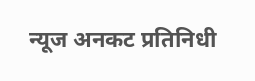न्यूज अनकट प्रतिनिधी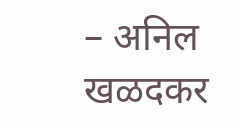– अनिल खळदकर